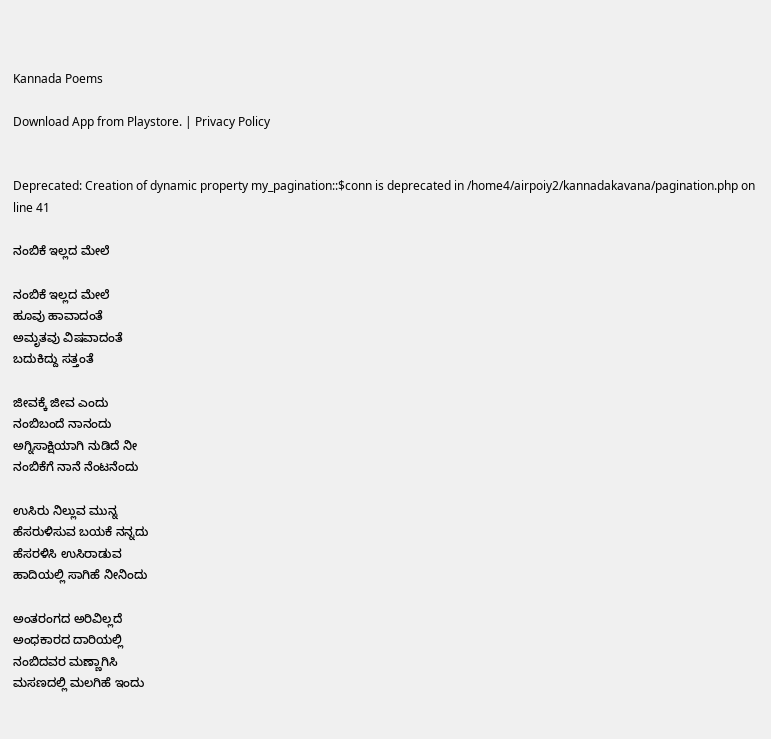Kannada Poems

Download App from Playstore. | Privacy Policy


Deprecated: Creation of dynamic property my_pagination::$conn is deprecated in /home4/airpoiy2/kannadakavana/pagination.php on line 41

ನಂಬಿಕೆ ಇಲ್ಲದ ಮೇಲೆ

ನಂಬಿಕೆ ಇಲ್ಲದ ಮೇಲೆ
ಹೂವು ಹಾವಾದಂತೆ
ಅಮೃತವು ವಿಷವಾದಂತೆ
ಬದುಕಿದ್ದು ಸತ್ತಂತೆ

ಜೀವಕ್ಕೆ ಜೀವ ಎಂದು
ನಂಬಿಬಂದೆ ನಾನಂದು
ಅಗ್ನಿಸಾಕ್ಷಿಯಾಗಿ ನುಡಿದೆ ನೀ
ನಂಬಿಕೆಗೆ ನಾನೆ ನೆಂಟನೆಂದು

ಉಸಿರು ನಿಲ್ಲುವ ಮುನ್ನ
ಹೆಸರುಳಿಸುವ ಬಯಕೆ ನನ್ನದು
ಹೆಸರಳಿಸಿ ಉಸಿರಾಡುವ
ಹಾದಿಯಲ್ಲಿ ಸಾಗಿಹೆ ನೀನಿಂದು

ಅಂತರಂಗದ ಅರಿವಿಲ್ಲದೆ
ಅಂಧಕಾರದ ದಾರಿಯಲ್ಲಿ
ನಂಬಿದವರ ಮಣ್ಣಾಗಿಸಿ
ಮಸಣದಲ್ಲಿ ಮಲಗಿಹೆ ಇಂದು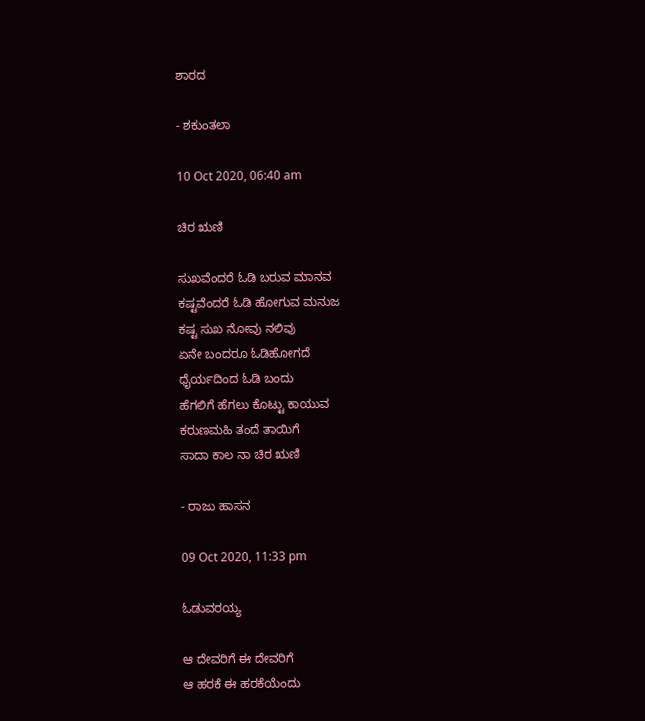ಶಾರದ

- ಶಕುಂತಲಾ

10 Oct 2020, 06:40 am

ಚಿರ ಋಣಿ

ಸುಖವೆಂದರೆ ಓಡಿ ಬರುವ ಮಾನವ
ಕಷ್ಟವೆಂದರೆ ಓಡಿ ಹೋಗುವ ಮನುಜ
ಕಷ್ಟ ಸುಖ ನೋವು ನಲಿವು
ಏನೇ ಬಂದರೂ ಓಡಿಹೋಗದೆ
ಧೈರ್ಯದಿಂದ ಓಡಿ ಬಂದು
ಹೆಗಲಿಗೆ ಹೆಗಲು ಕೊಟ್ಟು ಕಾಯುವ
ಕರುಣಮಹಿ ತಂದೆ ತಾಯಿಗೆ
ಸಾದಾ ಕಾಲ ನಾ ಚಿರ ಋಣಿ

- ರಾಜು ಹಾಸನ

09 Oct 2020, 11:33 pm

ಓಡುವರಯ್ಯ

ಆ ದೇವರಿಗೆ ಈ ದೇವರಿಗೆ
ಆ ಹರಕೆ ಈ ಹರಕೆಯೆಂದು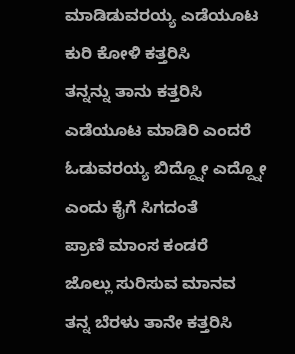ಮಾಡಿಡುವರಯ್ಯ ಎಡೆಯೂಟ
ಕುರಿ ಕೋಳಿ ಕತ್ತರಿಸಿ
ತನ್ನನ್ನು ತಾನು ಕತ್ತರಿಸಿ
ಎಡೆಯೂಟ ಮಾಡಿರಿ ಎಂದರೆ
ಓಡುವರಯ್ಯ ಬಿದ್ದ್ನೋ ಎದ್ದ್ನೋ
ಎಂದು ಕೈಗೆ ಸಿಗದಂತೆ
ಪ್ರಾಣಿ ಮಾಂಸ ಕಂಡರೆ
ಜೊಲ್ಲು ಸುರಿಸುವ ಮಾನವ
ತನ್ನ ಬೆರಳು ತಾನೇ ಕತ್ತರಿಸಿ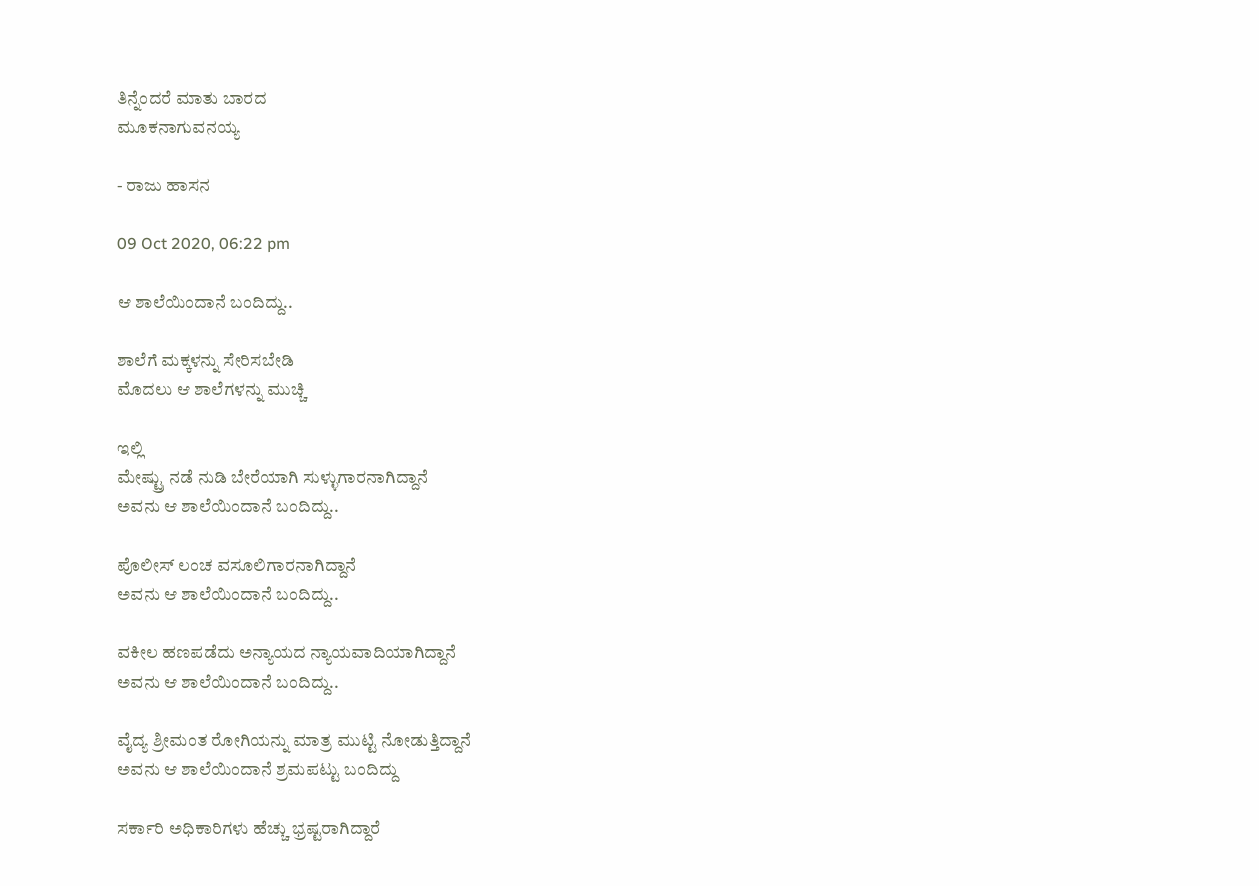ತಿನ್ನೆಂದರೆ ಮಾತು ಬಾರದ
ಮೂಕನಾಗುವನಯ್ಯ

- ರಾಜು ಹಾಸನ

09 Oct 2020, 06:22 pm

ಆ ಶಾಲೆಯಿಂದಾನೆ ಬಂದಿದ್ದು..

ಶಾಲೆಗೆ ಮಕ್ಕಳನ್ನು ಸೇರಿಸಬೇಡಿ
ಮೊದಲು ಆ ಶಾಲೆಗಳನ್ನು ಮುಚ್ಚಿ

ಇಲ್ಲಿ
ಮೇಷ್ಟ್ರು ನಡೆ ನುಡಿ ಬೇರೆಯಾಗಿ ಸುಳ್ಳುಗಾರನಾಗಿದ್ದಾನೆ
ಅವನು ಆ ಶಾಲೆಯಿಂದಾನೆ ಬಂದಿದ್ದು..

ಪೊಲೀಸ್ ಲಂಚ ವಸೂಲಿಗಾರನಾಗಿದ್ದಾನೆ
ಅವನು ಆ ಶಾಲೆಯಿಂದಾನೆ ಬಂದಿದ್ದು..

ವಕೀಲ ಹಣಪಡೆದು ಅನ್ಯಾಯದ ನ್ಯಾಯವಾದಿಯಾಗಿದ್ದಾನೆ
ಅವನು ಆ ಶಾಲೆಯಿಂದಾನೆ ಬಂದಿದ್ದು..

ವೈದ್ಯ ಶ್ರೀಮಂತ ರೋಗಿಯನ್ನು ಮಾತ್ರ ಮುಟ್ಟಿ ನೋಡುತ್ತಿದ್ದಾನೆ
ಅವನು ಆ ಶಾಲೆಯಿಂದಾನೆ ಶ್ರಮಪಟ್ಟು ಬಂದಿದ್ದು

ಸರ್ಕಾರಿ ಅಧಿಕಾರಿಗಳು ಹೆಚ್ಚು ಭ್ರಷ್ಟರಾಗಿದ್ದಾರೆ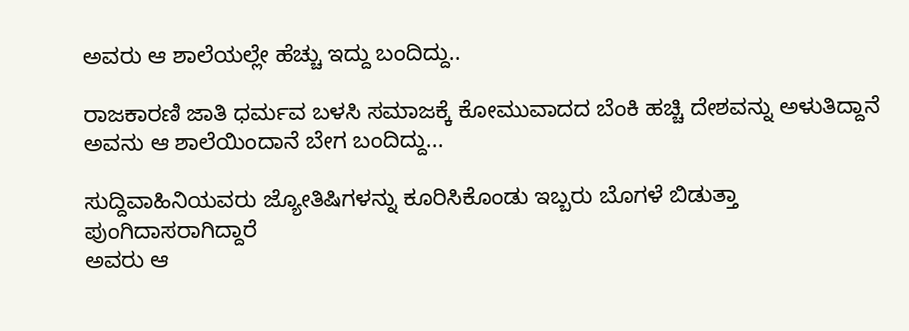ಅವರು ಆ ಶಾಲೆಯಲ್ಲೇ ಹೆಚ್ಚು ಇದ್ದು ಬಂದಿದ್ದು..

ರಾಜಕಾರಣಿ ಜಾತಿ ಧರ್ಮವ ಬಳಸಿ ಸಮಾಜಕ್ಕೆ ಕೋಮುವಾದದ ಬೆಂಕಿ ಹಚ್ಚಿ ದೇಶವನ್ನು ಅಳುತಿದ್ದಾನೆ
ಅವನು ಆ ಶಾಲೆಯಿಂದಾನೆ ಬೇಗ ಬಂದಿದ್ದು...

ಸುದ್ದಿವಾಹಿನಿಯವರು ಜ್ಯೋತಿಷಿಗಳನ್ನು ಕೂರಿಸಿಕೊಂಡು ಇಬ್ಬರು ಬೊಗಳೆ ಬಿಡುತ್ತಾ ಪುಂಗಿದಾಸರಾಗಿದ್ದಾರೆ
ಅವರು ಆ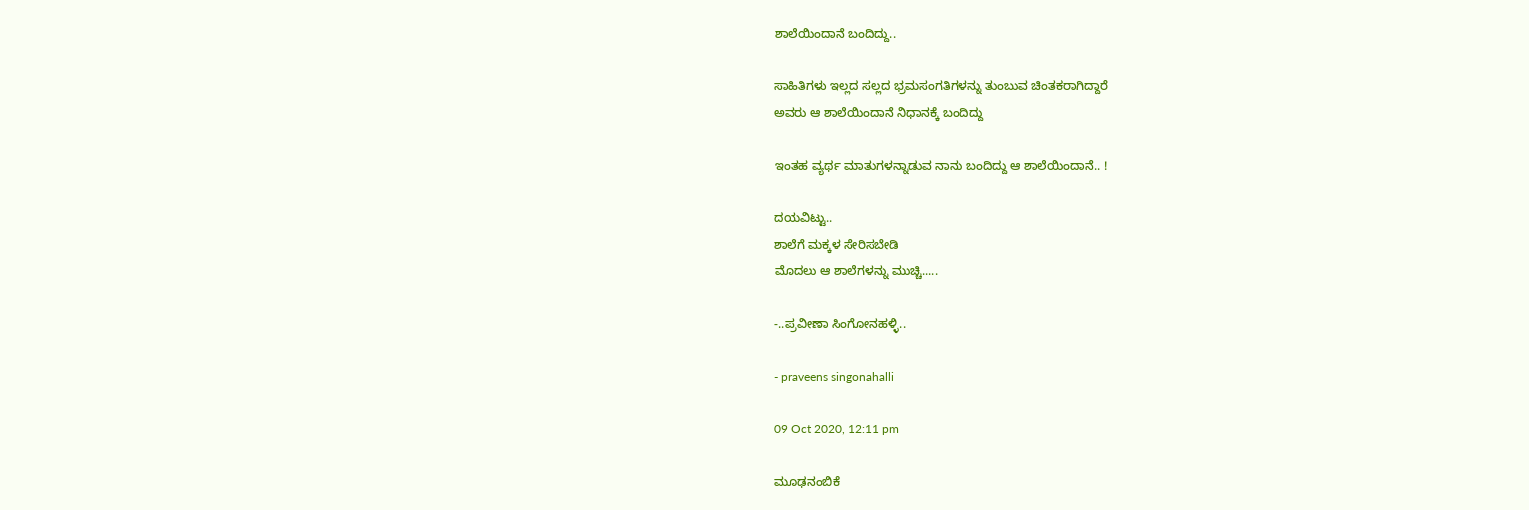ಶಾಲೆಯಿಂದಾನೆ ಬಂದಿದ್ದು..

ಸಾಹಿತಿಗಳು ಇಲ್ಲದ ಸಲ್ಲದ ಭ್ರಮಸಂಗತಿಗಳನ್ನು ತುಂಬುವ ಚಿಂತಕರಾಗಿದ್ದಾರೆ
ಅವರು ಆ ಶಾಲೆಯಿಂದಾನೆ ನಿಧಾನಕ್ಕೆ ಬಂದಿದ್ದು

ಇಂತಹ ವ್ಯರ್ಥ ಮಾತುಗಳನ್ನಾಡುವ ನಾನು ಬಂದಿದ್ದು ಆ ಶಾಲೆಯಿಂದಾನೆ.. !

ದಯವಿಟ್ಟು..
ಶಾಲೆಗೆ ಮಕ್ಕಳ ಸೇರಿಸಬೇಡಿ
ಮೊದಲು ಆ ಶಾಲೆಗಳನ್ನು ಮುಚ್ಚಿ.....

-..ಪ್ರವೀಣಾ ಸಿಂಗೋನಹಳ್ಳಿ..

- praveens singonahalli

09 Oct 2020, 12:11 pm

ಮೂಢನಂಬಿಕೆ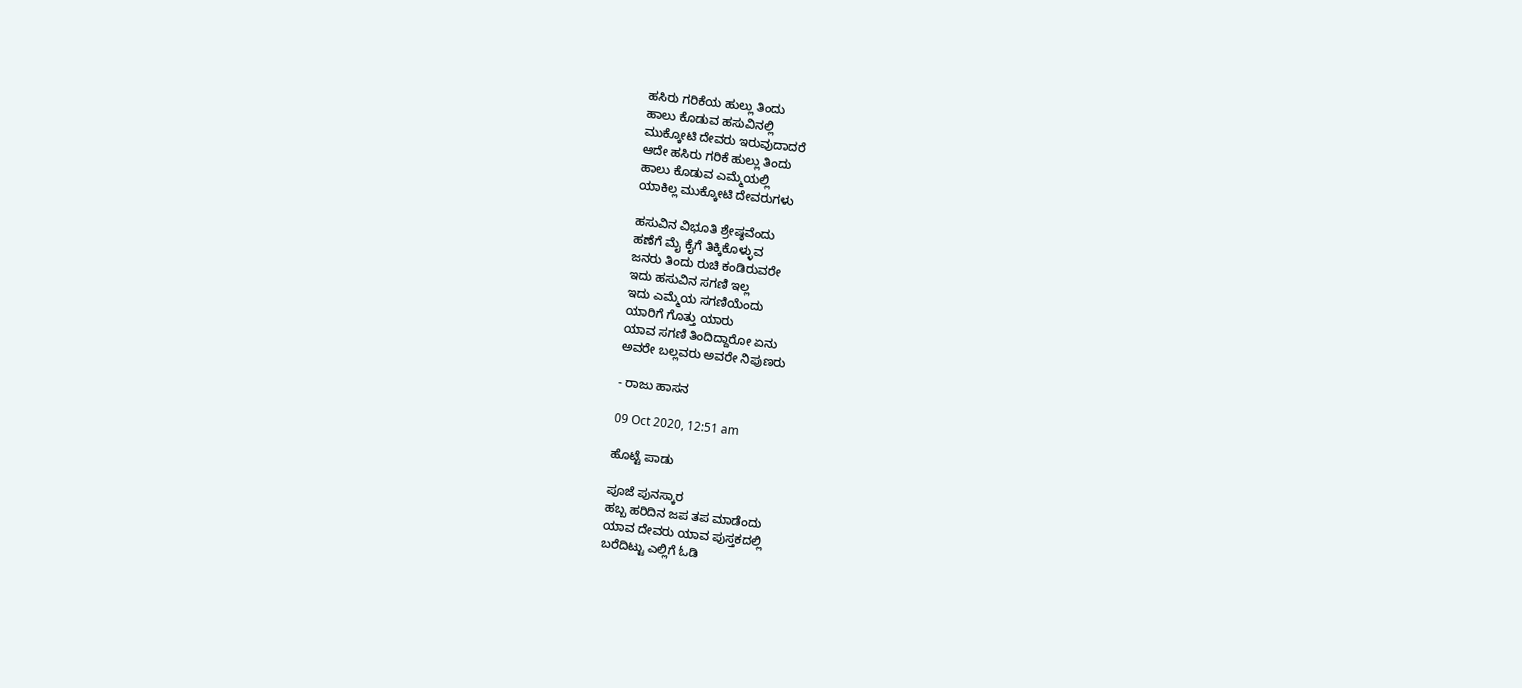ಹಸಿರು ಗರಿಕೆಯ ಹುಲ್ಲು ತಿಂದು
ಹಾಲು ಕೊಡುವ ಹಸುವಿನಲ್ಲಿ
ಮುಕ್ಕೋಟಿ ದೇವರು ಇರುವುದಾದರೆ
ಆದೇ ಹಸಿರು ಗರಿಕೆ ಹುಲ್ಲು ತಿಂದು
ಹಾಲು ಕೊಡುವ ಎಮ್ಮೆಯಲ್ಲಿ
ಯಾಕಿಲ್ಲ ಮುಕ್ಕೋಟಿ ದೇವರುಗಳು

ಹಸುವಿನ ವಿಭೂತಿ ಶ್ರೇಷ್ಠವೆಂದು
ಹಣೆಗೆ ಮೈ ಕೈಗೆ ತಿಕ್ಕಿಕೊಳ್ಳುವ
ಜನರು ತಿಂದು ರುಚಿ ಕಂಡಿರುವರೇ
ಇದು ಹಸುವಿನ ಸಗಣಿ ಇಲ್ಲ
ಇದು ಎಮ್ಮೆಯ ಸಗಣಿಯೆಂದು
ಯಾರಿಗೆ ಗೊತ್ತು ಯಾರು
ಯಾವ ಸಗಣಿ ತಿಂದಿದ್ದಾರೋ ಏನು
ಅವರೇ ಬಲ್ಲವರು ಅವರೇ ನಿಪುಣರು

- ರಾಜು ಹಾಸನ

09 Oct 2020, 12:51 am

ಹೊಟ್ಟೆ ಪಾಡು

ಪೂಜೆ ಪುನಸ್ಕಾರ
ಹಬ್ಬ ಹರಿದಿನ ಜಪ ತಪ ಮಾಡೆಂದು
ಯಾವ ದೇವರು ಯಾವ ಪುಸ್ತಕದಲ್ಲಿ
ಬರೆದಿಟ್ಟು ಎಲ್ಲಿಗೆ ಓಡಿ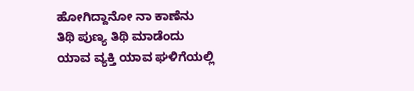ಹೋಗಿದ್ದಾನೋ ನಾ ಕಾಣೆನು
ತಿಥಿ ಪುಣ್ಯ ತಿಥಿ ಮಾಡೆಂದು
ಯಾವ ವ್ಯಕ್ತಿ ಯಾವ ಘಳಿಗೆಯಲ್ಲಿ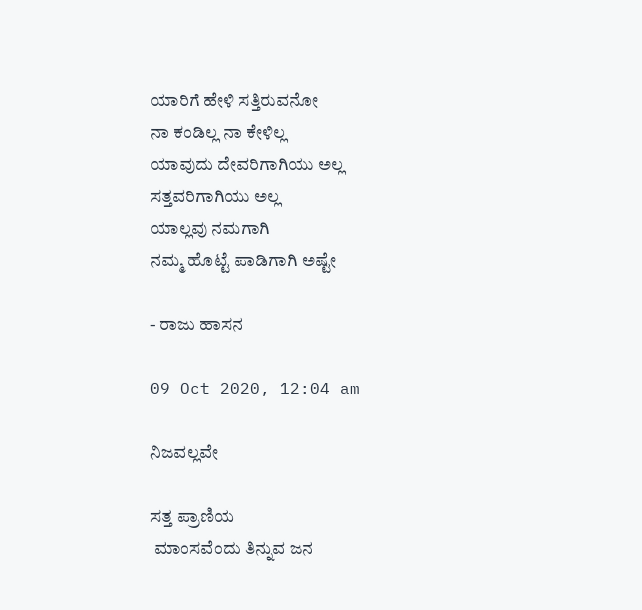ಯಾರಿಗೆ ಹೇಳಿ ಸತ್ತಿರುವನೋ
ನಾ ಕಂಡಿಲ್ಲ ನಾ ಕೇಳಿಲ್ಲ
ಯಾವುದು ದೇವರಿಗಾಗಿಯು ಅಲ್ಲ
ಸತ್ತವರಿಗಾಗಿಯು ಅಲ್ಲ
ಯಾಲ್ಲವು ನಮಗಾಗಿ
ನಮ್ಮ ಹೊಟ್ಟೆ ಪಾಡಿಗಾಗಿ ಅಷ್ಟೇ

- ರಾಜು ಹಾಸನ

09 Oct 2020, 12:04 am

ನಿಜವಲ್ಲವೇ

ಸತ್ತ ಪ್ರಾಣಿಯ
 ಮಾಂಸವೆಂದು ತಿನ್ನುವ ಜನ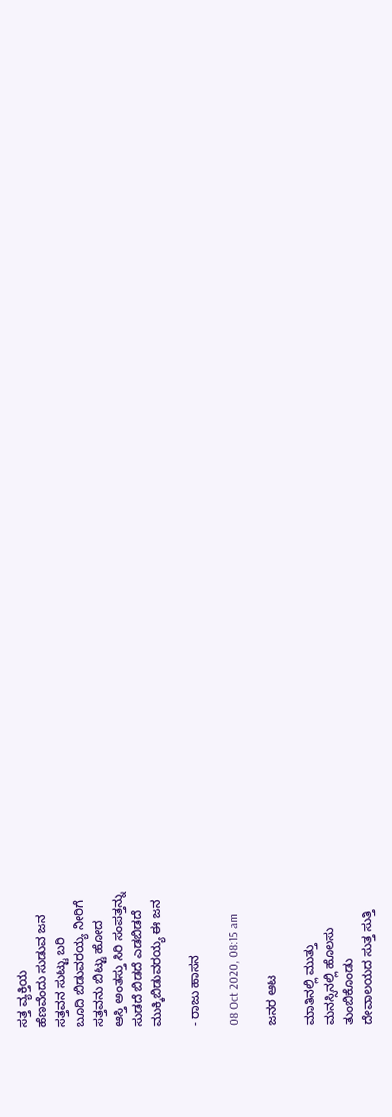ಸತ್ತ ವ್ಯಕ್ತಿಯ
ಹೆಣವೆಂದು ಸುಡುವ ಜನ
ಸತ್ತವನ ಸುಟ್ಟು ಬರಿ
ಬೂದಿ ಬಿಡುವರಯ್ಯ ನೀರಿಗೆ
ಸತ್ತವನು ಬಿಟ್ಟು ಹೋದ
ಆಸ್ತಿ ಅಂತಸ್ತು ಸಿರಿ ಸಂಪತ್ತನ್ನು
ಸುಡದೆ ಬಿಡದೆ ಎಡಬಿಡದೆ
ಮುಕ್ಕಿಬಿಡುವರಯ್ಯ ಈ ಜನ

- ರಾಜು ಹಾಸನ

08 Oct 2020, 08:15 am

ಜನರ ಆಟ

ಮಾತಿನಲ್ಲಿ ಮುತ್ತು
ಮನಸ್ಸಿನಲ್ಲಿ ಹೊಲಸು
ತುಂಬಿಕೊಂಡು
ದೇವಾಲಯದ ಸುತ್ತ ಸುತ್ತಿ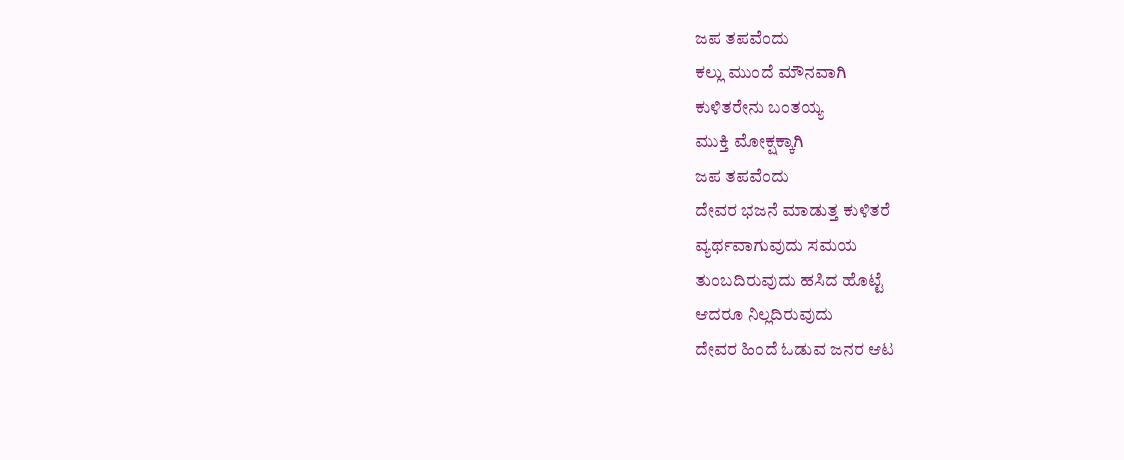ಜಪ ತಪವೆಂದು
ಕಲ್ಲು ಮುಂದೆ ಮೌನವಾಗಿ
ಕುಳಿತರೇನು ಬಂತಯ್ಯ
ಮುಕ್ತಿ ಮೋಕ್ಷಕ್ಕಾಗಿ
ಜಪ ತಪವೆಂದು
ದೇವರ ಭಜನೆ ಮಾಡುತ್ತ ಕುಳಿತರೆ
ವ್ಯರ್ಥವಾಗುವುದು ಸಮಯ
ತುಂಬದಿರುವುದು ಹಸಿದ ಹೊಟ್ಟೆ
ಆದರೂ ನಿಲ್ಲದಿರುವುದು
ದೇವರ ಹಿಂದೆ ಓಡುವ ಜನರ ಆಟ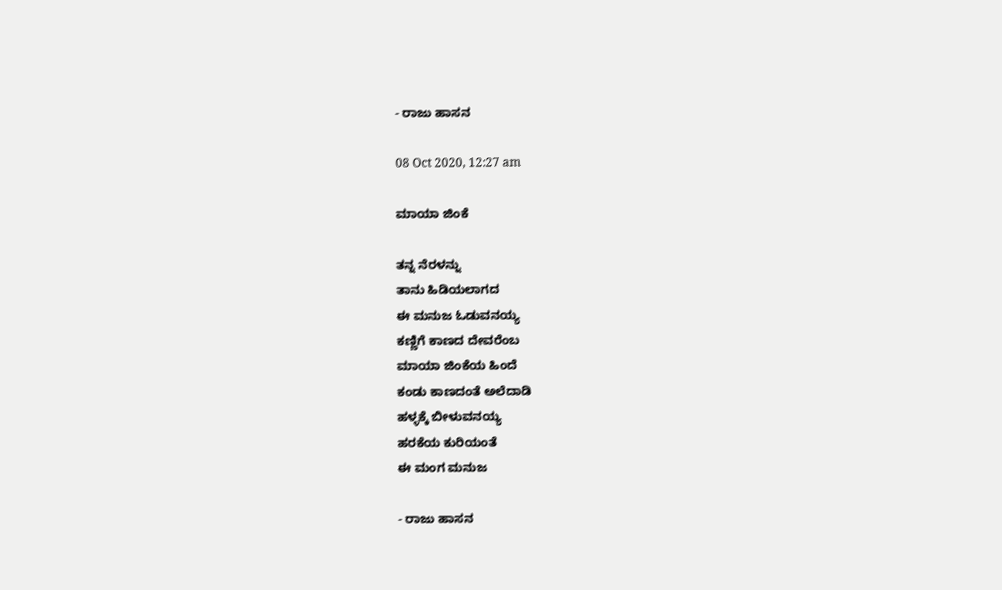- ರಾಜು ಹಾಸನ

08 Oct 2020, 12:27 am

ಮಾಯಾ ಜಿಂಕೆ

ತನ್ನ ನೆರಳನ್ನು
ತಾನು ಹಿಡಿಯಲಾಗದ
ಈ ಮನುಜ ಓಡುವನಯ್ಯ
ಕಣ್ಣಿಗೆ ಕಾಣದ ದೇವರೆಂಬ
ಮಾಯಾ ಜಿಂಕೆಯ ಹಿಂದೆ
ಕಂಡು ಕಾಣದಂತೆ ಅಲೆದಾಡಿ
ಹಳ್ಳಕ್ಕೆ ಬೀಳುವನಯ್ಯ
ಹರಕೆಯ ಕುರಿಯಂತೆ
ಈ ಮಂಗ ಮನುಜ

- ರಾಜು ಹಾಸನ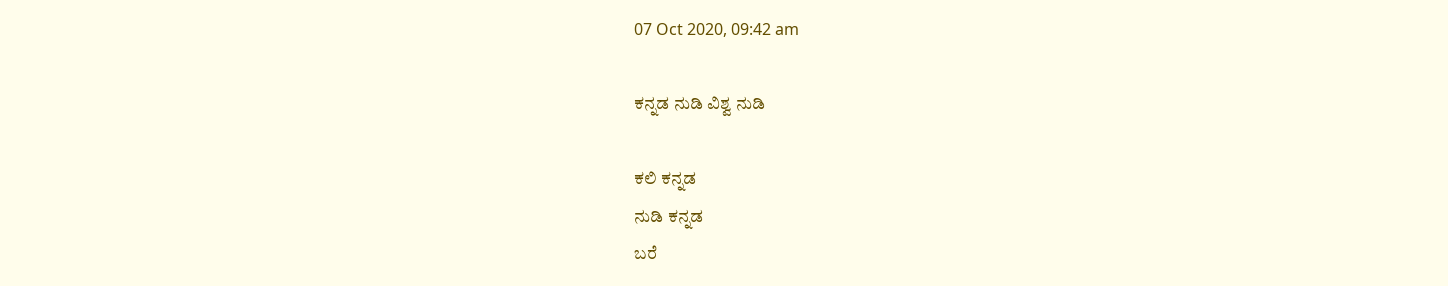07 Oct 2020, 09:42 am

ಕನ್ನಡ ನುಡಿ ವಿಶ್ವ ನುಡಿ

ಕಲಿ ಕನ್ನಡ
ನುಡಿ ಕನ್ನಡ
ಬರೆ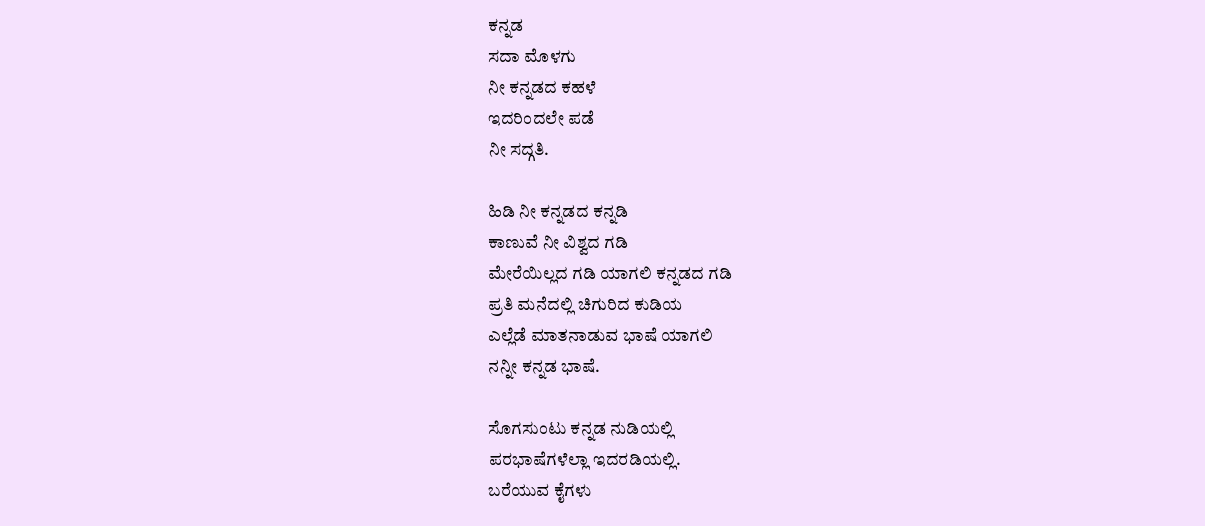ಕನ್ನಡ
ಸದಾ ಮೊಳಗು
ನೀ ಕನ್ನಡದ ಕಹಳೆ
ಇದರಿಂದಲೇ ಪಡೆ
ನೀ ಸದ್ಗತಿ.

ಹಿಡಿ ನೀ ಕನ್ನಡದ ಕನ್ನಡಿ
ಕಾಣುವೆ ನೀ ವಿಶ್ವದ ಗಡಿ
ಮೇರೆಯಿಲ್ಲದ ಗಡಿ ಯಾಗಲಿ ಕನ್ನಡದ ಗಡಿ
ಪ್ರತಿ ಮನೆದಲ್ಲಿ ಚಿಗುರಿದ ಕುಡಿಯ
ಎಲ್ಲೆಡೆ ಮಾತನಾಡುವ ಭಾಷೆ ಯಾಗಲಿ
ನನ್ನೀ ಕನ್ನಡ ಭಾಷೆ.

ಸೊಗಸುಂಟು ಕನ್ನಡ ನುಡಿಯಲ್ಲಿ
ಪರಭಾಷೆಗಳೆಲ್ಲಾ ಇದರಡಿಯಲ್ಲಿ.
ಬರೆಯುವ ಕೈಗಳು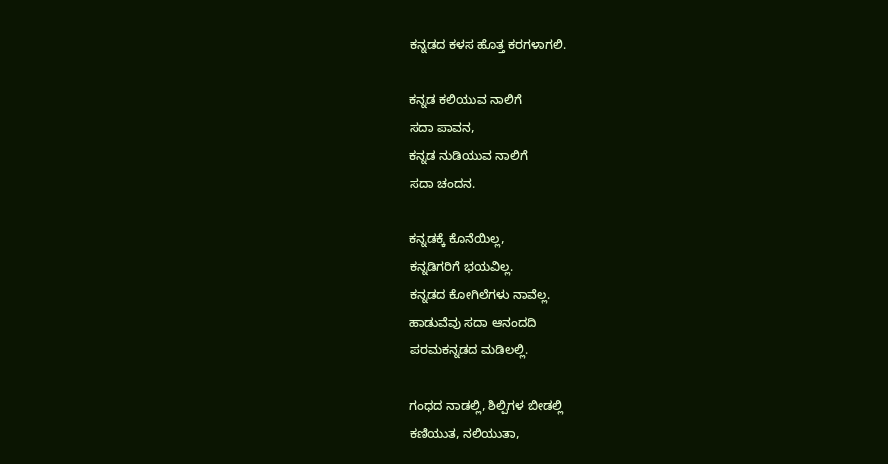ಕನ್ನಡದ ಕಳಸ ಹೊತ್ತ ಕರಗಳಾಗಲಿ.

ಕನ್ನಡ ಕಲಿಯುವ ನಾಲಿಗೆ
ಸದಾ ಪಾವನ,
ಕನ್ನಡ ನುಡಿಯುವ ನಾಲಿಗೆ
ಸದಾ ಚಂದನ.

ಕನ್ನಡಕ್ಕೆ ಕೊನೆಯಿಲ್ಲ,
ಕನ್ನಡಿಗರಿಗೆ ಭಯವಿಲ್ಲ.
ಕನ್ನಡದ ಕೋಗಿಲೆಗಳು ನಾವೆಲ್ಲ.
ಹಾಡುವೆವು ಸದಾ ಆನಂದದಿ
ಪರಮಕನ್ನಡದ ಮಡಿಲಲ್ಲಿ.

ಗಂಧದ ನಾಡಲ್ಲಿ, ಶಿಲ್ಪಿಗಳ ಬೀಡಲ್ಲಿ
ಕಣಿಯುತ, ನಲಿಯುತಾ,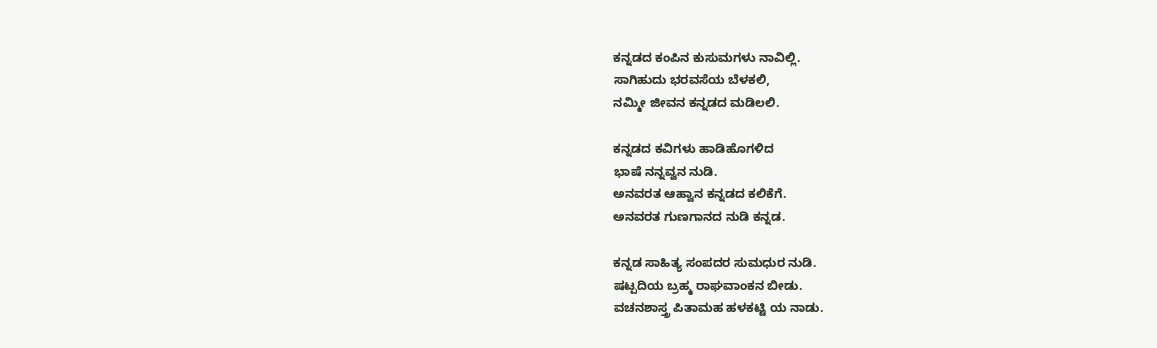ಕನ್ನಡದ ಕಂಪಿನ ಕುಸುಮಗಳು ನಾವಿಲ್ಲಿ.
ಸಾಗಿಹುದು ಭರವಸೆಯ ಬೆಳಕಲಿ,
ನಮ್ಮೀ ಜೀವನ ಕನ್ನಡದ ಮಡಿಲಲಿ.

ಕನ್ನಡದ ಕವಿಗಳು ಹಾಡಿಹೊಗಳಿದ
ಭಾಷೆ ನನ್ನವ್ವನ ನುಡಿ.
ಅನವರತ ಆಹ್ವಾನ ಕನ್ನಡದ ಕಲಿಕೆಗೆ.
ಅನವರತ ಗುಣಗಾನದ ನುಡಿ ಕನ್ನಡ.

ಕನ್ನಡ ಸಾಹಿತ್ಯ ಸಂಪದರ ಸುಮಧುರ ನುಡಿ.
ಷಟ್ಪದಿಯ ಬ್ರಹ್ಮ ರಾಘವಾಂಕನ ಬೀಡು.
ವಚನಶಾಸ್ತ್ರ ಪಿತಾಮಹ ಹಳಕಟ್ಟಿ ಯ ನಾಡು.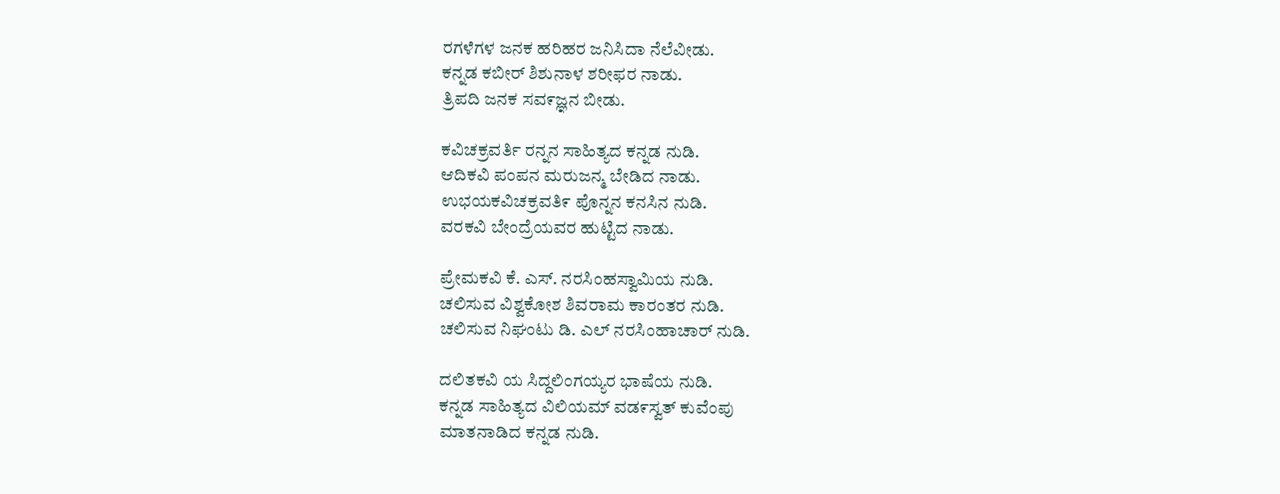ರಗಳೆಗಳ ಜನಕ ಹರಿಹರ ಜನಿಸಿದಾ ನೆಲೆವೀಡು.
ಕನ್ನಡ ಕಬೀರ್ ಶಿಶುನಾಳ ಶರೀಫರ ನಾಡು.
ತ್ರಿಪದಿ ಜನಕ ಸವ೯ಜ್ಞನ ಬೀಡು.

ಕವಿಚಕ್ರವರ್ತಿ ರನ್ನನ ಸಾಹಿತ್ಯದ ಕನ್ನಡ ನುಡಿ.
ಆದಿಕವಿ ಪಂಪನ ಮರುಜನ್ಮ ಬೇಡಿದ ನಾಡು.
ಉಭಯಕವಿಚಕ್ರವತಿ೯ ಪೊನ್ನನ ಕನಸಿನ ನುಡಿ.
ವರಕವಿ ಬೇಂದ್ರೆಯವರ ಹುಟ್ಟಿದ ನಾಡು.

ಪ್ರೇಮಕವಿ ಕೆ. ಎಸ್. ನರಸಿಂಹಸ್ವಾಮಿಯ ನುಡಿ.
ಚಲಿಸುವ ವಿಶ್ವಕೋಶ ಶಿವರಾಮ ಕಾರಂತರ ನುಡಿ.
ಚಲಿಸುವ ನಿಘಂಟು ಡಿ. ಎಲ್ ನರಸಿಂಹಾಚಾರ್ ನುಡಿ.

ದಲಿತಕವಿ ಯ ಸಿದ್ದಲಿಂಗಯ್ಯರ ಭಾಷೆಯ ನುಡಿ.
ಕನ್ನಡ ಸಾಹಿತ್ಯದ ವಿಲಿಯಮ್ ವಡ೯ಸ್ವತ್ ಕುವೆಂಪು
ಮಾತನಾಡಿದ ಕನ್ನಡ ನುಡಿ.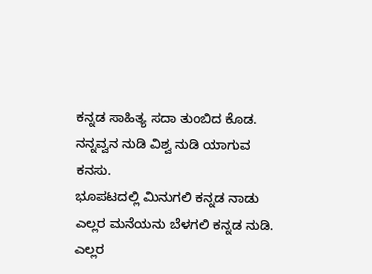ಕನ್ನಡ ಸಾಹಿತ್ಯ ಸದಾ ತುಂಬಿದ ಕೊಡ.
ನನ್ನವ್ವನ ನುಡಿ ವಿಶ್ವ ನುಡಿ ಯಾಗುವ ಕನಸು.
ಭೂಪಟದಲ್ಲಿ ಮಿನುಗಲಿ ಕನ್ನಡ ನಾಡು
ಎಲ್ಲರ ಮನೆಯನು ಬೆಳಗಲಿ ಕನ್ನಡ ನುಡಿ.
ಎಲ್ಲರ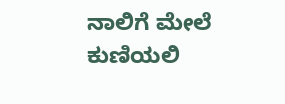ನಾಲಿಗೆ ಮೇಲೆ ಕುಣಿಯಲಿ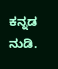ಕನ್ನಡ ನುಡಿ.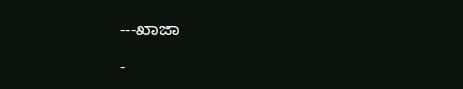---ಖಾಜಾ

-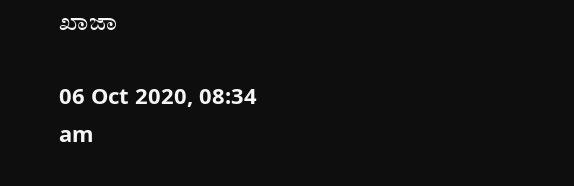ಖಾಜಾ

06 Oct 2020, 08:34 am